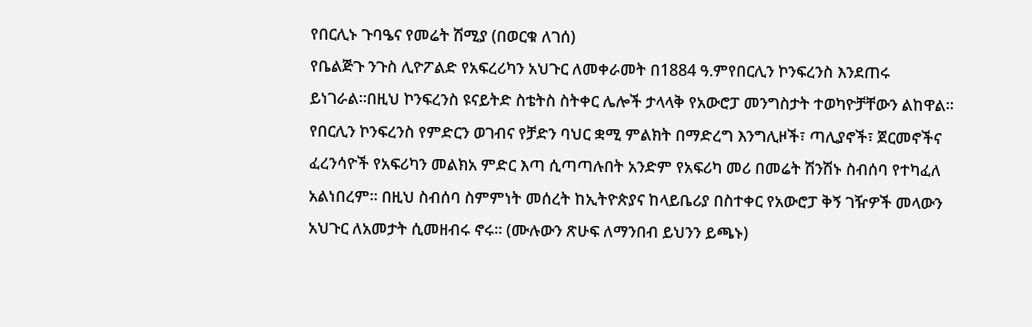የበርሊኑ ጉባዔና የመሬት ሽሚያ (በወርቁ ለገሰ)
የቤልጅጉ ንጉስ ሊዮፖልድ የአፍረሪካን አህጉር ለመቀራመት በ1884 ዓ.ምየበርሊን ኮንፍረንስ እንደጠሩ ይነገራል።በዚህ ኮንፍረንስ ዩናይትድ ስቴትስ ስትቀር ሌሎች ታላላቅ የአውሮፓ መንግስታት ተወካዮቻቸውን ልከዋል። የበርሊን ኮንፍረንስ የምድርን ወገብና የቻድን ባህር ቋሚ ምልክት በማድረግ እንግሊዞች፣ ጣሊያኖች፣ ጀርመኖችና ፈረንሳዮች የአፍሪካን መልክአ ምድር እጣ ሲጣጣሉበት አንድም የአፍሪካ መሪ በመሬት ሽንሽኑ ስብሰባ የተካፈለ አልነበረም። በዚህ ስብሰባ ስምምነት መሰረት ከኢትዮጵያና ከላይቤሪያ በስተቀር የአውሮፓ ቅኝ ገዥዎች መላውን አህጉር ለአመታት ሲመዘብሩ ኖሩ። (ሙሉውን ጽሁፍ ለማንበብ ይህንን ይጫኑ)